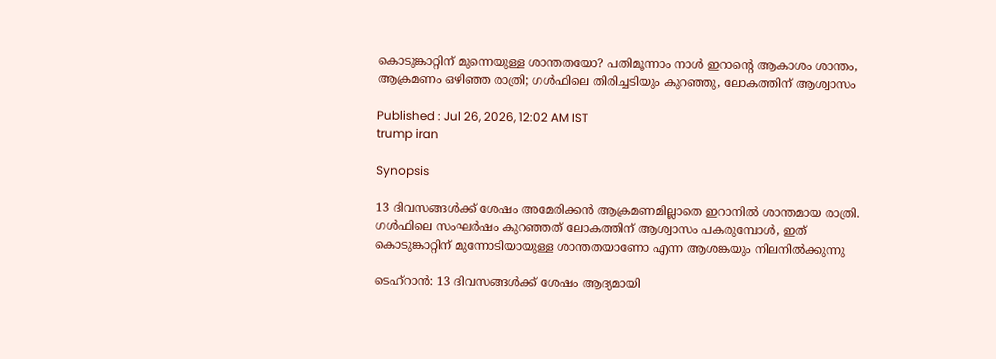കൊടുങ്കാറ്റിന് മുന്നെയുള്ള ശാന്തതയോ? പതിമൂന്നാം നാൾ ഇറാന്‍റെ ആകാശം ശാന്തം, ആക്രമണം ഒഴിഞ്ഞ രാത്രി; ഗൾഫിലെ തിരിച്ചടിയും കുറഞ്ഞു, ലോകത്തിന് ആശ്വാസം

Published : Jul 26, 2026, 12:02 AM IST
trump iran

Synopsis

13 ദിവസങ്ങൾക്ക് ശേഷം അമേരിക്കൻ ആക്രമണമില്ലാതെ ഇറാനിൽ ശാന്തമായ രാത്രി. ഗൾഫിലെ സംഘർഷം കുറഞ്ഞത് ലോകത്തിന് ആശ്വാസം പകരുമ്പോൾ, ഇത് കൊടുങ്കാറ്റിന് മുന്നോടിയായുള്ള ശാന്തതയാണോ എന്ന ആശങ്കയും നിലനിൽക്കുന്നു

ടെഹ്റാൻ: 13 ദിവസങ്ങൾക്ക് ശേഷം ആദ്യമായി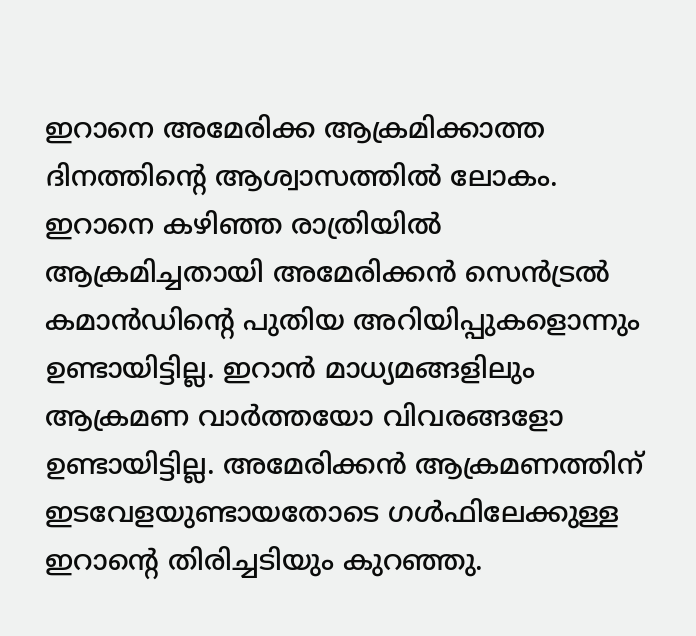ഇറാനെ അമേരിക്ക ആക്രമിക്കാത്ത ദിനത്തിന്‍റെ ആശ്വാസത്തിൽ ലോകം. ഇറാനെ കഴിഞ്ഞ രാത്രിയിൽ ആക്രമിച്ചതായി അമേരിക്കൻ സെൻട്രൽ കമാൻഡിന്‍റെ പുതിയ അറിയിപ്പുകളൊന്നും ഉണ്ടായിട്ടില്ല. ഇറാൻ മാധ്യമങ്ങളിലും ആക്രമണ വാർത്തയോ വിവരങ്ങളോ ഉണ്ടായിട്ടില്ല. അമേരിക്കൻ ആക്രമണത്തിന് ഇടവേളയുണ്ടായതോടെ ഗൾഫിലേക്കുള്ള ഇറാന്റെ തിരിച്ചടിയും കുറഞ്ഞു.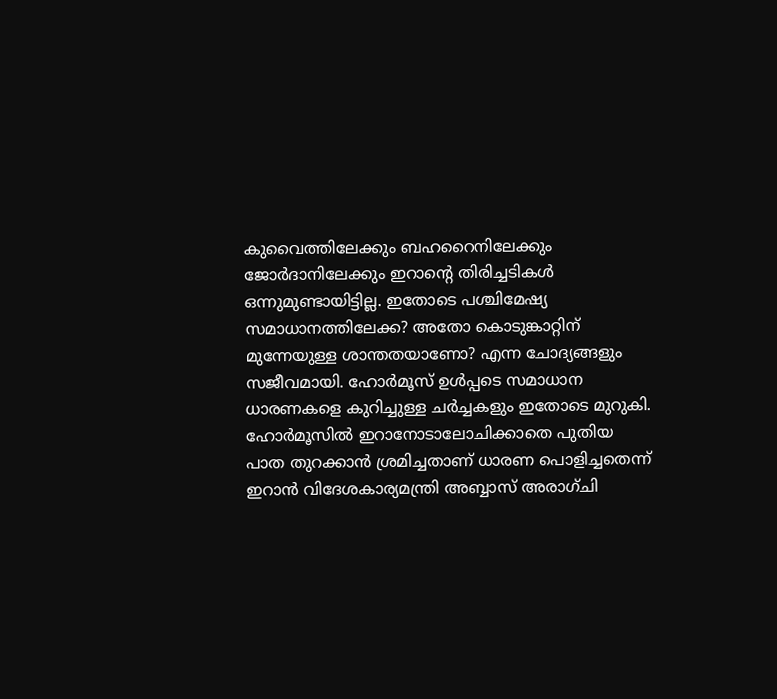കുവൈത്തിലേക്കും ബഹറൈനിലേക്കും ജോർദാനിലേക്കും ഇറാന്റെ തിരിച്ചടികൾ ഒന്നുമുണ്ടായിട്ടില്ല. ഇതോടെ പശ്ചിമേഷ്യ സമാധാനത്തിലേക്ക? അതോ കൊടുങ്കാറ്റിന് മുന്നേയുള്ള ശാന്തതയാണോ? എന്ന ചോദ്യങ്ങളും സജീവമായി. ഹോർമൂസ് ഉൾപ്പടെ സമാധാന ധാരണകളെ കുറിച്ചുള്ള ചർച്ചകളും ഇതോടെ മുറുകി. ഹോർമൂസിൽ ഇറാനോടാലോചിക്കാതെ പുതിയ പാത തുറക്കാൻ ശ്രമിച്ചതാണ് ധാരണ പൊളിച്ചതെന്ന് ഇറാൻ വിദേശകാര്യമന്ത്രി അബ്ബാസ് അരാഗ്ചി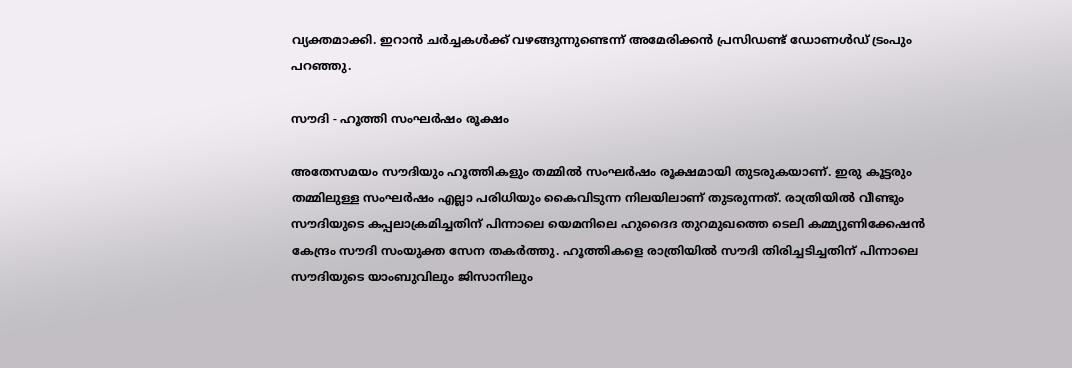വ്യക്തമാക്കി. ഇറാൻ ചർച്ചകൾക്ക് വഴങ്ങുന്നുണ്ടെന്ന് അമേരിക്കൻ പ്രസിഡണ്ട് ഡോണൾഡ് ട്രംപും പറഞ്ഞു.

സൗദി - ഹൂത്തി സംഘർഷം രൂക്ഷം

അതേസമയം സൗദിയും ഹൂത്തികളും തമ്മിൽ സംഘർഷം രൂക്ഷമായി തുടരുകയാണ്. ഇരു കൂട്ടരും തമ്മിലുള്ള സംഘർഷം എല്ലാ പരിധിയും കൈവിടുന്ന നിലയിലാണ് തുടരുന്നത്. രാത്രിയിൽ വീണ്ടും സൗദിയുടെ കപ്പലാക്രമിച്ചതിന് പിന്നാലെ യെമനിലെ ഹുദൈദ തുറമുഖത്തെ ടെലി കമ്മ്യുണിക്കേഷൻ കേന്ദ്രം സൗദി സംയുക്ത സേന തകർത്തു. ഹൂത്തികളെ രാത്രിയിൽ സൗദി തിരിച്ചടിച്ചതിന് പിന്നാലെ സൗദിയുടെ യാംബുവിലും ജിസാനിലും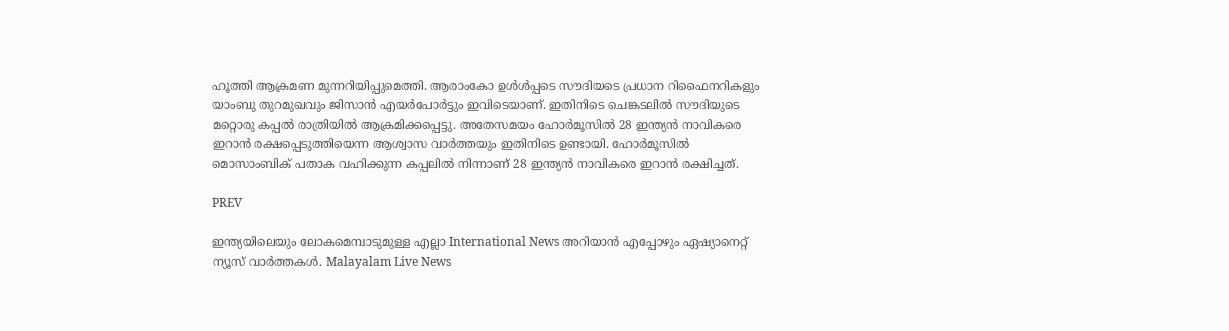ഹൂത്തി ആക്രമണ മുന്നറിയിപ്പുമെത്തി. ആരാംകോ ഉൾൾപ്പടെ സൗദിയടെ പ്രധാന റിഫൈനറികളും യാംബു തുറമുഖവും ജിസാൻ എയർപോർട്ടും ഇവിടെയാണ്. ഇതിനിടെ ചെങ്കടലിൽ സൗദിയുടെ മറ്റൊരു കപ്പൽ രാത്രിയിൽ ആക്രമിക്കപ്പെട്ടു. അതേസമയം ഹോർമൂസിൽ 28 ഇന്ത്യൻ നാവികരെ ഇറാൻ രക്ഷപ്പെടുത്തിയെന്ന ആശ്വാസ വാർത്തയും ഇതിനിടെ ഉണ്ടായി. ഹോർമൂസിൽ മൊസാംബിക് പതാക വഹിക്കുന്ന കപ്പലിൽ നിന്നാണ് 28 ഇന്ത്യൻ നാവികരെ ഇറാൻ രക്ഷിച്ചത്.

PREV

ഇന്ത്യയിലെയും ലോകമെമ്പാടുമുള്ള എല്ലാ International News അറിയാൻ എപ്പോഴും ഏഷ്യാനെറ്റ് ന്യൂസ് വാർത്തകൾ. Malayalam Live News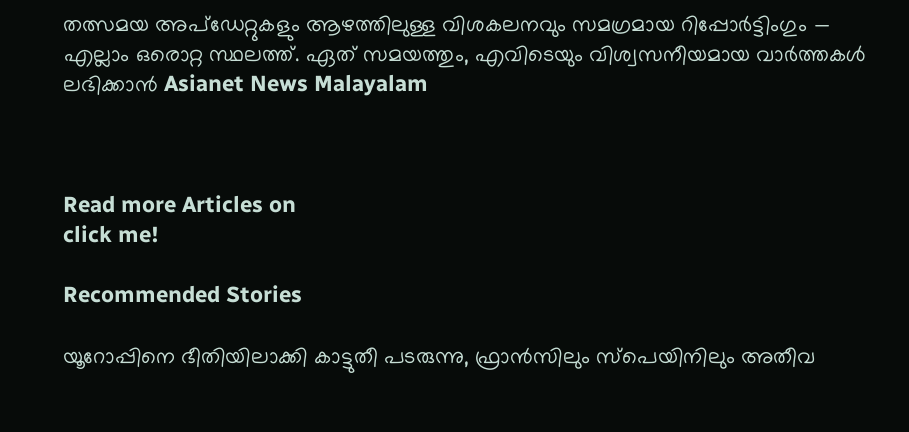തത്സമയ അപ്‌ഡേറ്റുകളും ആഴത്തിലുള്ള വിശകലനവും സമഗ്രമായ റിപ്പോർട്ടിംഗും — എല്ലാം ഒരൊറ്റ സ്ഥലത്ത്. ഏത് സമയത്തും, എവിടെയും വിശ്വസനീയമായ വാർത്തകൾ ലഭിക്കാൻ Asianet News Malayalam



Read more Articles on
click me!

Recommended Stories

യൂറോപ്പിനെ ഭീതിയിലാക്കി കാട്ടുതീ പടരുന്നു, ഫ്രാൻസിലും സ്പെയിനിലും അതീവ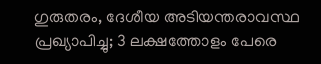ഗുരുതരം, ദേശീയ അടിയന്തരാവസ്ഥ പ്രഖ്യാപിച്ചു; 3 ലക്ഷത്തോളം പേരെ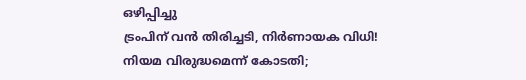ഒഴിപ്പിച്ചു
ട്രംപിന് വൻ തിരിച്ചടി, നിർണായക വിധി! നിയമ വിരുദ്ധമെന്ന് കോടതി;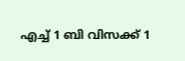എച്ച് 1 ബി വിസക്ക് 1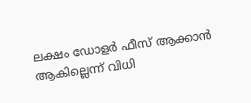ലക്ഷം ഡോളർ ഫീസ് ആക്കാൻ ആകില്ലെന്ന് വിധി